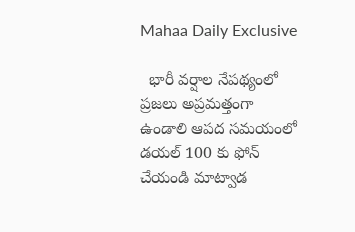Mahaa Daily Exclusive

  భారీ వర్షాల నేపథ్యంలో ప్రజలు అప్రమత్తంగా ఉండాలి ఆపద సమయంలో డయల్ 100 కు ఫోన్ చేయండి మాట్వాడ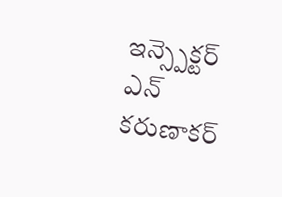ఇన్స్పెక్టర్ ఎన్ కరుణాకర్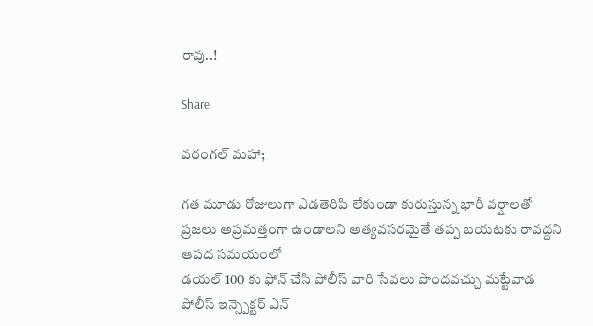రావు..!

Share

వరంగల్ మహా;

గత మూడు రోజులుగా ఎడతెరిపి లేకుండా కురుస్తున్న భారీ వర్షాలతో ప్రజలు అప్రమత్తంగా ఉండాలని అత్యవసరమైతే తప్ప బయటకు రావద్దని ఆపద సమయంలో
డయల్ 100 కు ఫోన్ చేసి పోలీస్ వారి సేవలు పొందవచ్చు మట్టేవాడ పోలీస్ ఇన్స్పెక్టర్ ఎన్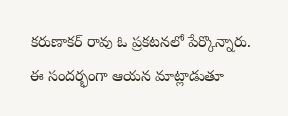కరుణాకర్ రావు ఓ ప్రకటనలో పేర్కొన్నారు.
ఈ సందర్భంగా ఆయన మాట్లాడుతూ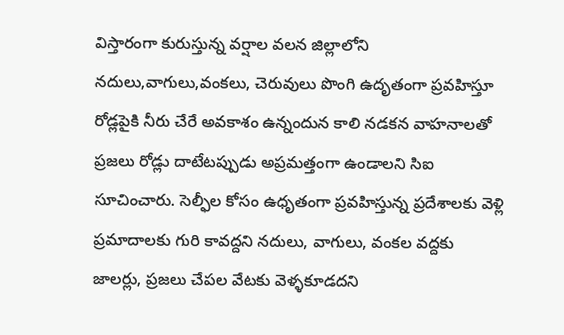విస్తారంగా కురుస్తున్న వర్షాల వలన జిల్లాలోని నదులు,వాగులు,వంకలు, చెరువులు పొంగి ఉదృతంగా ప్రవహిస్తూ రోడ్లపైకి నీరు చేరే అవకాశం ఉన్నందున కాలి నడకన వాహనాలతో ప్రజలు రోడ్లు దాటేటప్పుడు అప్రమత్తంగా ఉండాలని సిఐ సూచించారు. సెల్ఫీల కోసం ఉధృతంగా ప్రవహిస్తున్న ప్రదేశాలకు వెళ్లి ప్రమాదాలకు గురి కావద్దని నదులు, వాగులు, వంకల వద్దకు జాలర్లు, ప్రజలు చేపల వేటకు వెళ్ళకూడదని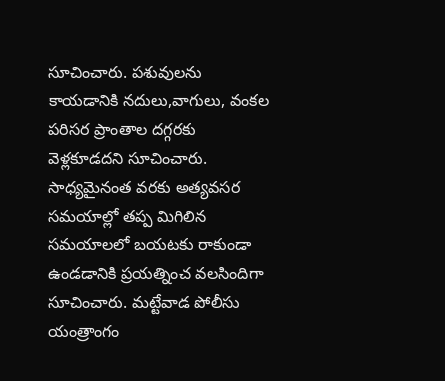సూచించారు. పశువులను కాయడానికి నదులు,వాగులు, వంకల పరిసర ప్రాంతాల దగ్గరకు వెళ్లకూడదని సూచించారు. సాధ్యమైనంత వరకు అత్యవసర సమయాల్లో తప్ప మిగిలిన సమయాలలో బయటకు రాకుండా ఉండడానికి ప్రయత్నించ వలసిందిగా సూచించారు. మట్టేవాడ పోలీసు యంత్రాంగం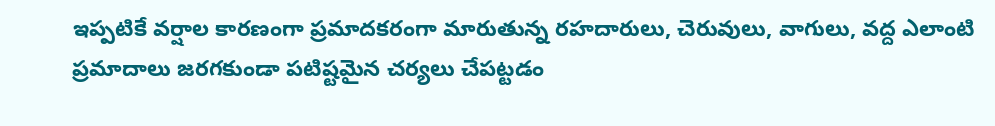ఇప్పటికే వర్షాల కారణంగా ప్రమాదకరంగా మారుతున్న రహదారులు, చెరువులు, వాగులు, వద్ద ఎలాంటి ప్రమాదాలు జరగకుండా పటిష్టమైన చర్యలు చేపట్టడం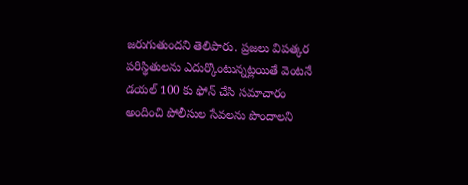జరుగుతుందని తెలిపారు. ప్రజలు విపత్కర పరిస్థితులను ఎదుర్కొంటున్నట్లయితే వెంటనే డయల్ 100 కు ఫోన్ చేసి సమాచారం అందించి పోలీసుల సేవలను పొందాలని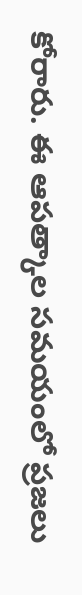కోరారు. ఈ ఆపత్కాల సమయంలో ప్రజలు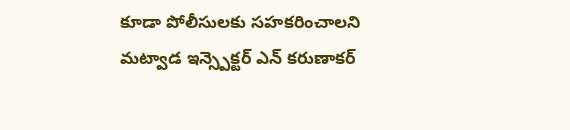కూడా పోలీసులకు సహకరించాలని మట్వాడ ఇన్స్పెక్టర్ ఎన్ కరుణాకర్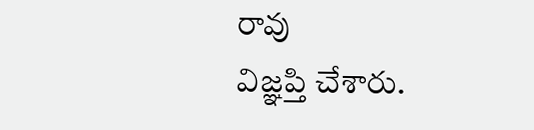రావు
విజ్ఞప్తి చేశారు.